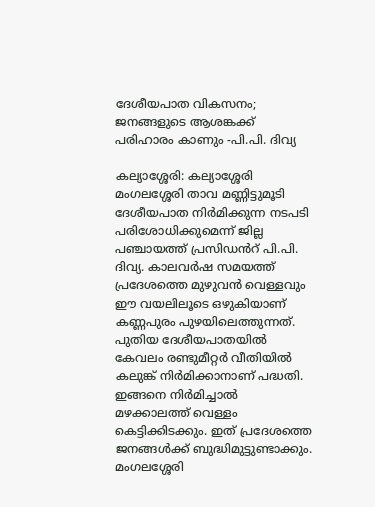ദേശീയപാത വികസനം; ജനങ്ങളുടെ ആശങ്കക്ക് പരിഹാരം കാണും -പി.പി. ദിവ്യ

കല്യാശ്ശേരി: കല്യാശ്ശേരി മംഗലശ്ശേരി താവ മണ്ണിട്ടുമൂടി ദേശീയപാത നിർമിക്കുന്ന നടപടി പരിശോധിക്കുമെന്ന്‍ ജില്ല പഞ്ചായത്ത് പ്രസിഡൻറ് പി.പി. ദിവ്യ. കാലവർഷ സമയത്ത് പ്രദേശത്തെ മുഴുവൻ വെള്ളവും ഈ വയലിലൂടെ ഒഴുകിയാണ് കണ്ണപുരം പുഴയിലെത്തുന്നത്. പുതിയ ദേശീയപാതയിൽ കേവലം രണ്ടുമീറ്റർ വീതിയിൽ കലുങ്ക് നിർമിക്കാനാണ് പദ്ധതി. ഇങ്ങനെ നിർമിച്ചാൽ മഴക്കാലത്ത് വെള്ളം കെട്ടിക്കിടക്കും. ഇത് പ്രദേശത്തെ ജനങ്ങൾക്ക് ബുദ്ധിമുട്ടുണ്ടാക്കും. മംഗലശ്ശേരി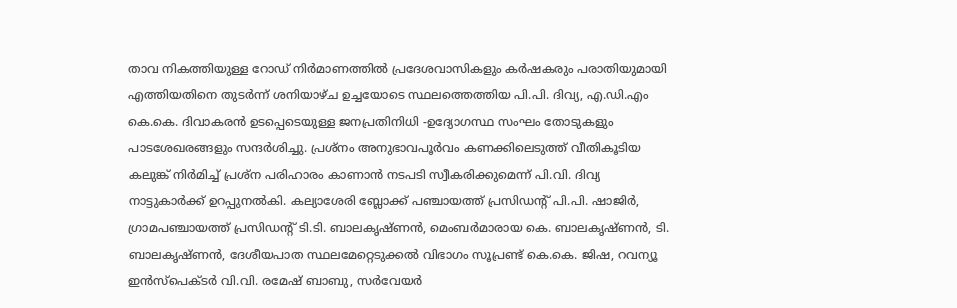താവ നികത്തിയുള്ള റോഡ് നിർമാണത്തിൽ പ്രദേശവാസികളും കർഷകരും പരാതിയുമായി എത്തിയതിനെ തുടർന്ന് ശനിയാഴ്ച ഉച്ചയോടെ സ്ഥലത്തെത്തിയ പി.പി. ദിവ്യ, എ.ഡി.എം കെ.കെ. ദിവാകരൻ ഉടപ്പെടെയുള്ള ജനപ്രതിനിധി -ഉദ്യോഗസ്ഥ സംഘം തോടുകളും പാടശേഖരങ്ങളും സന്ദർശിച്ചു. പ്രശ്നം അനുഭാവപൂർവം കണക്കിലെടുത്ത് വീതികൂടിയ കലുങ്ക് നിർമിച്ച് പ്രശ്ന പരിഹാരം കാണാൻ നടപടി സ്വീകരിക്കുമെന്ന് പി.വി. ദിവ്യ നാട്ടുകാർക്ക് ഉറപ്പുനൽകി. കല്യാശേരി ബ്ലോക്ക് പഞ്ചായത്ത് പ്രസിഡന്റ് പി.പി. ഷാജിർ, ഗ്രാമപഞ്ചായത്ത് പ്രസിഡന്റ് ടി.ടി. ബാലകൃഷ്ണൻ, മെംബർമാരായ കെ. ബാലകൃഷ്ണൻ, ടി. ബാലകൃഷ്ണൻ, ദേശീയപാത സ്ഥലമേറ്റെടുക്കൽ വിഭാഗം സൂപ്രണ്ട് കെ.കെ. ജിഷ, റവന്യൂ ഇൻസ്പെക്ടർ വി.വി. രമേഷ് ബാബു, സർവേയർ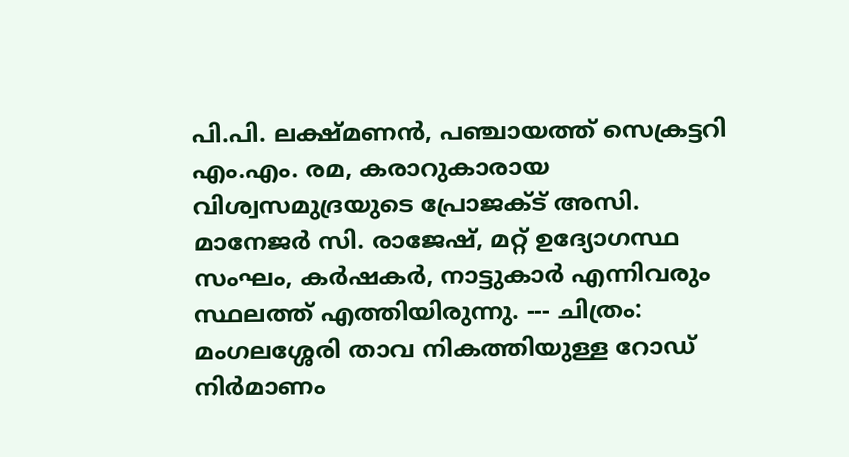പി.പി. ലക്ഷ്മണൻ, പഞ്ചായത്ത് സെക്രട്ടറി എം.എം. രമ, കരാറുകാരായ വിശ്വസമുദ്രയുടെ പ്രോജക്ട് അസി. മാനേജർ സി. രാജേഷ്, മറ്റ് ഉദ്യോഗസ്ഥ സംഘം, കർഷകർ, നാട്ടുകാർ എന്നിവരും സ്ഥലത്ത് എത്തിയിരുന്നു. --- ചിത്രം: മംഗലശ്ശേരി താവ നികത്തിയുള്ള റോഡ് നിർമാണം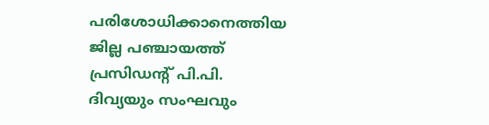പരിശോധിക്കാനെത്തിയ ജില്ല പഞ്ചായത്ത് പ്രസിഡന്‍റ് പി.പി. ദിവ്യയും സംഘവും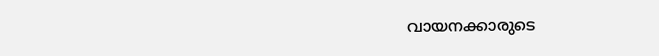വായനക്കാരുടെ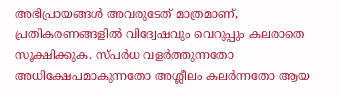അഭിപ്രായങ്ങള്‍ അവരുടേത് മാത്രമാണ്, പ്രതികരണങ്ങളിൽ വിദ്വേഷവും വെറുപ്പും കലരാതെ സൂക്ഷിക്കുക. സ്പർധ വളർത്തുന്നതോ അധിക്ഷേപമാകുന്നതോ അശ്ലീലം കലർന്നതോ ആയ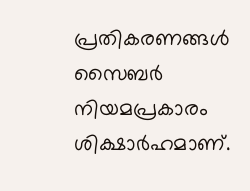പ്രതികരണങ്ങൾ സൈബർ നിയമപ്രകാരം ശിക്ഷാർഹമാണ്.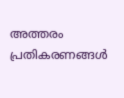അത്തരം പ്രതികരണങ്ങൾ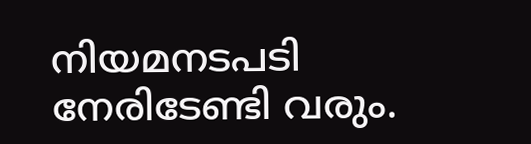നിയമനടപടി നേരിടേണ്ടി വരും.